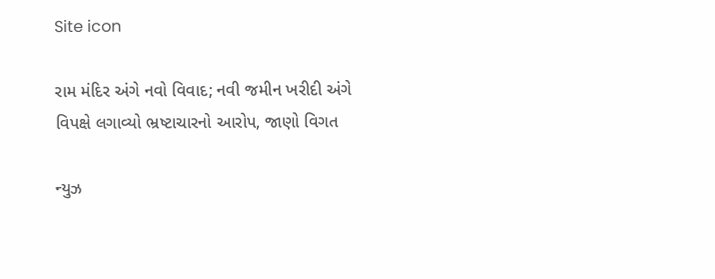Site icon

રામ મંદિર અંગે નવો વિવાદ; નવી જમીન ખરીદી અંગે વિપક્ષે લગાવ્યો ભ્રષ્ટાચારનો આરોપ, જાણો વિગત

ન્યુઝ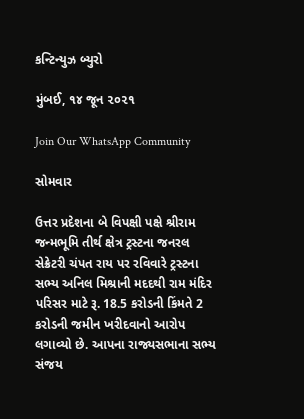કન્ટિન્યુઝ બ્યુરો

મુંબઈ, ૧૪ જૂન ૨૦૨૧

Join Our WhatsApp Community

સોમવાર

ઉત્તર પ્રદેશના બે વિપક્ષી પક્ષે શ્રીરામ જન્મભૂમિ તીર્થ ક્ષેત્ર ટ્રસ્ટના જનરલ સેક્રેટરી ચંપત રાય પર રવિવારે ટ્રસ્ટના સભ્ય અનિલ મિશ્રાની મદદથી રામ મંદિર પરિસર માટે રૂ. 18.5 કરોડની કિંમતે 2 કરોડની જમીન ખરીદવાનો આરોપ લગાવ્યો છે. આપના રાજ્યસભાના સભ્ય સંજય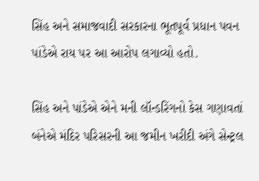સિંહ અને સમાજવાદી સરકારના ભૂતપૂર્વ પ્રધાન પવન પાંડેએ રાય પર આ આરોપ લગાવ્યો હતો.

સિંહ અને પાંડેએ એને મની લૉન્ડરિંગનો કેસ ગણાવતાં બંનેએ મંદિર પરિસરની આ જમીન ખરીદી અંગે સેન્ટ્રલ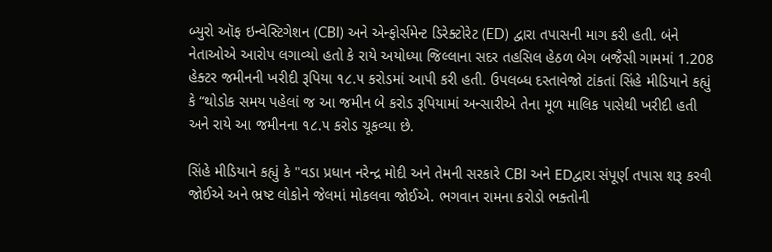બ્યુરો ઑફ ઇન્વેસ્ટિગેશન (CBI) અને એન્ફોર્સમેન્ટ ડિરેક્ટોરેટ (ED) દ્વારા તપાસની માગ કરી હતી. બંને નેતાઓએ આરોપ લગાવ્યો હતો કે રાયે અયોધ્યા જિલ્લાના સદર તહસિલ હેઠળ બેગ બજૈસી ગામમાં 1.208 હેક્ટર જમીનની ખરીદી રૂપિયા ૧૮.૫ કરોડમાં આપી કરી હતી. ઉપલબ્ધ દસ્તાવેજો ટાંકતાં સિંહે મીડિયાને કહ્યું કે “થોડોક સમય પહેલાં જ આ જમીન બે કરોડ રૂપિયામાં અન્સારીએ તેના મૂળ માલિક પાસેથી ખરીદી હતી અને રાયે આ જમીનના ૧૮.૫ કરોડ ચૂકવ્યા છે.

સિંહે મીડિયાને કહ્યું કે "વડા પ્રધાન નરેન્દ્ર મોદી અને તેમની સરકારે CBI અને EDદ્વારા સંપૂર્ણ તપાસ શરૂ કરવી જોઈએ અને ભ્રષ્ટ લોકોને જેલમાં મોકલવા જોઈએ. ભગવાન રામના કરોડો ભક્તોની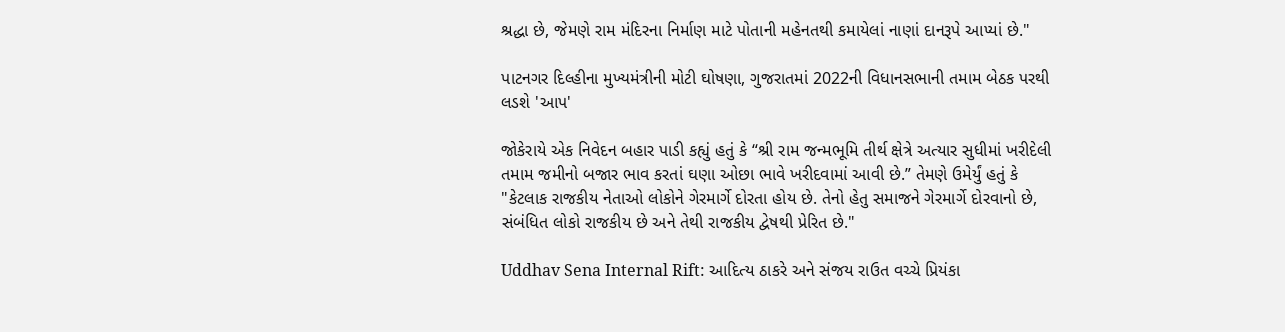શ્રદ્ધા છે, જેમણે રામ મંદિરના નિર્માણ માટે પોતાની મહેનતથી કમાયેલાં નાણાં દાનરૂપે આપ્યાં છે."

પાટનગર દિલ્હીના મુખ્યમંત્રીની મોટી ઘોષણા, ગુજરાતમાં 2022ની વિધાનસભાની તમામ બેઠક પરથી લડશે 'આપ'

જોકેરાયે એક નિવેદન બહાર પાડી કહ્યું હતું કે “શ્રી રામ જન્મભૂમિ તીર્થ ક્ષેત્રે અત્યાર સુધીમાં ખરીદેલી તમામ જમીનો બજાર ભાવ કરતાં ઘણા ઓછા ભાવે ખરીદવામાં આવી છે.” તેમણે ઉમેર્યું હતું કે "કેટલાક રાજકીય નેતાઓ લોકોને ગેરમાર્ગે દોરતા હોય છે. તેનો હેતુ સમાજને ગેરમાર્ગે દોરવાનો છે, સંબંધિત લોકો રાજકીય છે અને તેથી રાજકીય દ્વેષથી પ્રેરિત છે."

Uddhav Sena Internal Rift: આદિત્ય ઠાકરે અને સંજય રાઉત વચ્ચે પ્રિયંકા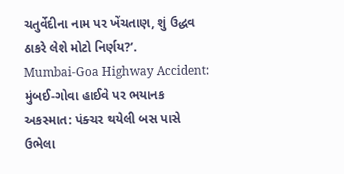ચતુર્વેદીના નામ પર ખેંચતાણ, શું ઉદ્ધવ ઠાકરે લેશે મોટો નિર્ણય?’.
Mumbai-Goa Highway Accident: મુંબઈ-ગોવા હાઈવે પર ભયાનક અકસ્માત: પંક્ચર થયેલી બસ પાસે ઉભેલા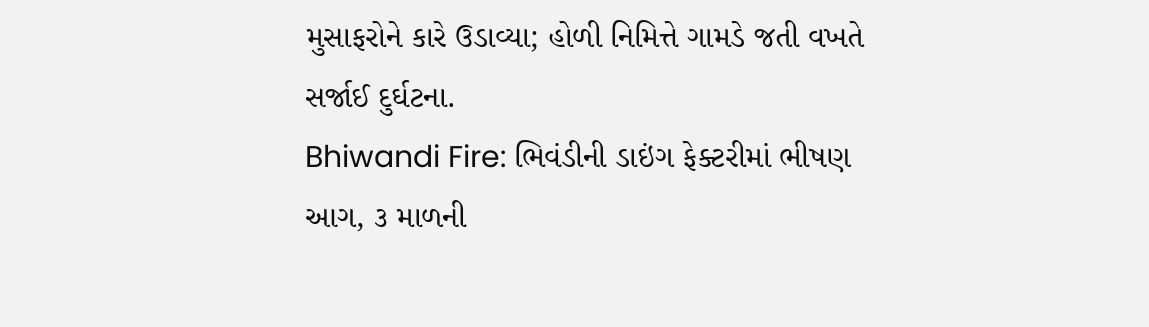મુસાફરોને કારે ઉડાવ્યા; હોળી નિમિત્તે ગામડે જતી વખતે સર્જાઈ દુર્ઘટના.
Bhiwandi Fire: ભિવંડીની ડાઇંગ ફેક્ટરીમાં ભીષણ આગ, ૩ માળની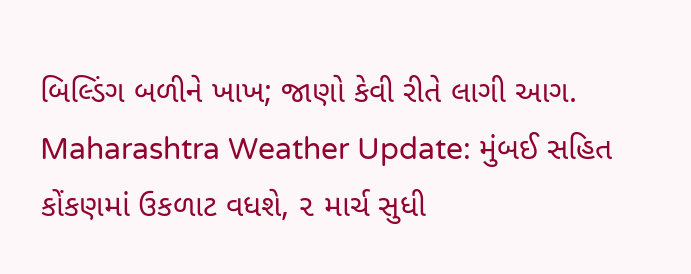બિલ્ડિંગ બળીને ખાખ; જાણો કેવી રીતે લાગી આગ.
Maharashtra Weather Update: મુંબઈ સહિત કોંકણમાં ઉકળાટ વધશે, ૨ માર્ચ સુધી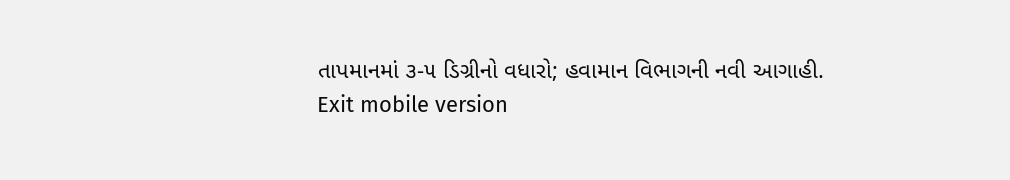તાપમાનમાં ૩-૫ ડિગ્રીનો વધારો; હવામાન વિભાગની નવી આગાહી.
Exit mobile version